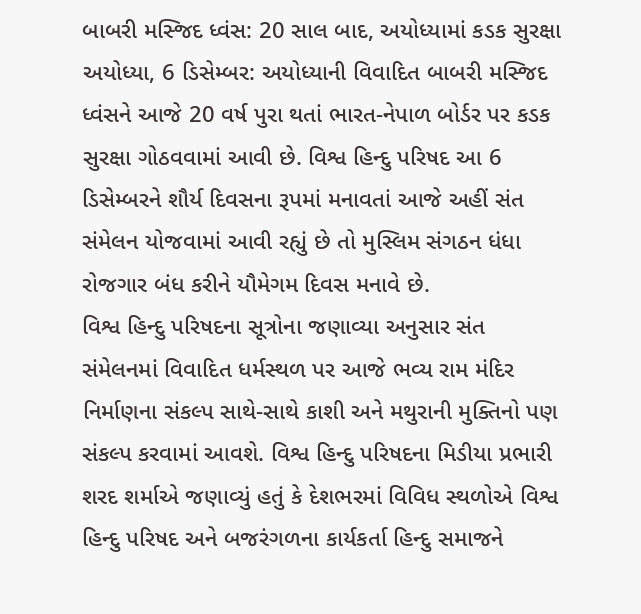બાબરી મસ્જિદ ધ્વંસ: 20 સાલ બાદ, અયોધ્યામાં કડક સુરક્ષા
અયોધ્યા, 6 ડિસેમ્બર: અયોધ્યાની વિવાદિત બાબરી મસ્જિદ ધ્વંસને આજે 20 વર્ષ પુરા થતાં ભારત-નેપાળ બોર્ડર પર કડક સુરક્ષા ગોઠવવામાં આવી છે. વિશ્વ હિન્દુ પરિષદ આ 6 ડિસેમ્બરને શૌર્ય દિવસના રૂપમાં મનાવતાં આજે અહીં સંત સંમેલન યોજવામાં આવી રહ્યું છે તો મુસ્લિમ સંગઠન ધંધા રોજગાર બંધ કરીને યૌમેગમ દિવસ મનાવે છે.
વિશ્વ હિન્દુ પરિષદના સૂત્રોના જણાવ્યા અનુસાર સંત સંમેલનમાં વિવાદિત ધર્મસ્થળ પર આજે ભવ્ય રામ મંદિર નિર્માણના સંકલ્પ સાથે-સાથે કાશી અને મથુરાની મુક્તિનો પણ સંકલ્પ કરવામાં આવશે. વિશ્વ હિન્દુ પરિષદના મિડીયા પ્રભારી શરદ શર્માએ જણાવ્યું હતું કે દેશભરમાં વિવિધ સ્થળોએ વિશ્વ હિન્દુ પરિષદ અને બજરંગળના કાર્યકર્તા હિન્દુ સમાજને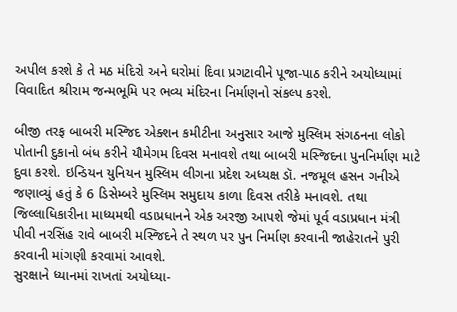અપીલ કરશે કે તે મઠ મંદિરો અને ઘરોમાં દિવા પ્રગટાવીને પૂજા-પાઠ કરીને અયોધ્યામાં વિવાદિત શ્રીરામ જન્મભૂમિ પર ભવ્ય મંદિરના નિર્માણનો સંકલ્પ કરશે.

બીજી તરફ બાબરી મસ્જિદ એક્શન કમીટીના અનુસાર આજે મુસ્લિમ સંગઠનના લોકો પોતાની દુકાનો બંધ કરીને યૌમેગમ દિવસ મનાવશે તથા બાબરી મસ્જિદના પુનનિર્માણ માટે દુવા કરશે. ઇન્ડિયન યુનિયન મુસ્લિમ લીગના પ્રદેશ અધ્યક્ષ ડૉ. નજમૂલ હસન ગનીએ જણાવ્યું હતું કે 6 ડિસેમ્બરે મુસ્લિમ સમુદાય કાળા દિવસ તરીકે મનાવશે. તથા જિલ્લાધિકારીના માધ્યમથી વડાપ્રધાનને એક અરજી આપશે જેમાં પૂર્વ વડાપ્રધાન મંત્રી પીવી નરસિંહ રાવે બાબરી મસ્જિદને તે સ્થળ પર પુન નિર્માણ કરવાની જાહેરાતને પુરી કરવાની માંગણી કરવામાં આવશે.
સુરક્ષાને ધ્યાનમાં રાખતાં અયોધ્યા-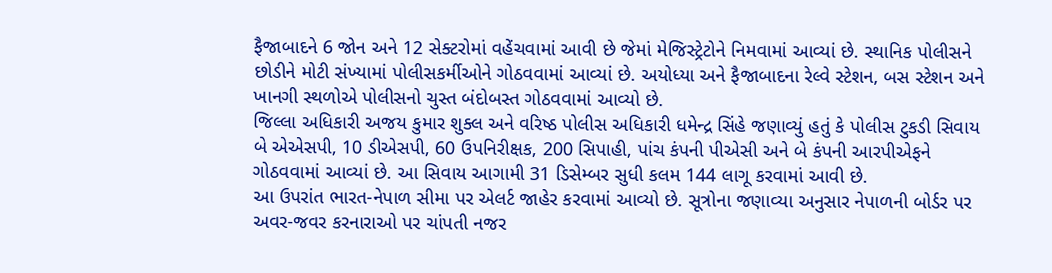ફૈજાબાદને 6 જોન અને 12 સેક્ટરોમાં વહેંચવામાં આવી છે જેમાં મેજિસ્ટ્રેટોને નિમવામાં આવ્યાં છે. સ્થાનિક પોલીસને છોડીને મોટી સંખ્યામાં પોલીસકર્મીઓને ગોઠવવામાં આવ્યાં છે. અયોધ્યા અને ફૈજાબાદના રેલ્વે સ્ટેશન, બસ સ્ટેશન અને ખાનગી સ્થળોએ પોલીસનો ચુસ્ત બંદોબસ્ત ગોઠવવામાં આવ્યો છે.
જિલ્લા અધિકારી અજય કુમાર શુક્લ અને વરિષ્ઠ પોલીસ અધિકારી ધમેન્દ્ર સિંહે જણાવ્યું હતું કે પોલીસ ટુકડી સિવાય બે એએસપી, 10 ડીએસપી, 60 ઉપનિરીક્ષક, 200 સિપાહી, પાંચ કંપની પીએસી અને બે કંપની આરપીએફને ગોઠવવામાં આવ્યાં છે. આ સિવાય આગામી 31 ડિસેમ્બર સુધી કલમ 144 લાગૂ કરવામાં આવી છે.
આ ઉપરાંત ભારત-નેપાળ સીમા પર એલર્ટ જાહેર કરવામાં આવ્યો છે. સૂત્રોના જણાવ્યા અનુસાર નેપાળની બોર્ડર પર અવર-જવર કરનારાઓ પર ચાંપતી નજર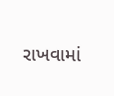રાખવામાં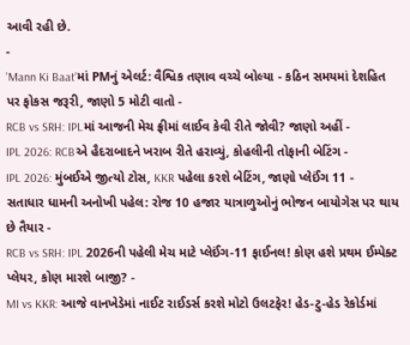આવી રહી છે.
-
'Mann Ki Baat'માં PMનું એલર્ટ: વૈશ્વિક તણાવ વચ્ચે બોલ્યા - કઠિન સમયમાં દેશહિત પર ફોકસ જરૂરી, જાણો 5 મોટી વાતો -
RCB vs SRH: IPLમાં આજની મેચ ફ્રીમાં લાઈવ કેવી રીતે જોવી? જાણો અહીં -
IPL 2026: RCBએ હૈદરાબાદને ખરાબ રીતે હરાવ્યું, કોહલીની તોફાની બેટિંગ -
IPL 2026: મુંબઈએ જીત્યો ટોસ, KKR પહેલા કરશે બેટિંગ, જાણો પ્લેઈંગ 11 -
સતાધાર ધામની અનોખી પહેલ: રોજ 10 હજાર યાત્રાળુઓનું ભોજન બાયોગેસ પર થાય છે તૈયાર -
RCB vs SRH: IPL 2026ની પહેલી મેચ માટે પ્લેઈંગ-11 ફાઈનલ! કોણ હશે પ્રથમ ઈમ્પેક્ટ પ્લેયર, કોણ મારશે બાજી? -
MI vs KKR: આજે વાનખેડેમાં નાઈટ રાઈડર્સ કરશે મોટો ઉલટફેર! હેડ-ટુ-હેડ રેકોર્ડમાં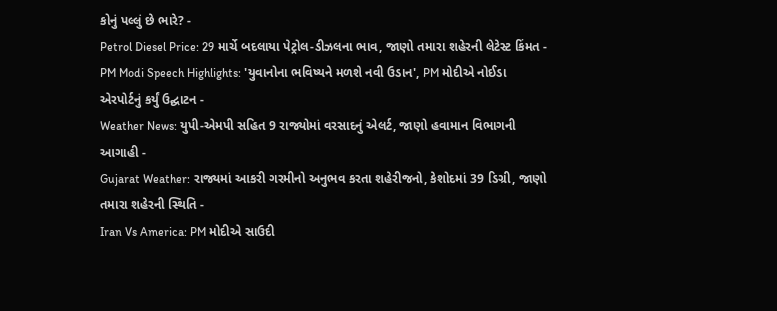કોનું પલ્લું છે ભારે? -
Petrol Diesel Price: 29 માર્ચે બદલાયા પેટ્રોલ-ડીઝલના ભાવ, જાણો તમારા શહેરની લેટેસ્ટ કિંમત -
PM Modi Speech Highlights: 'યુવાનોના ભવિષ્યને મળશે નવી ઉડાન', PM મોદીએ નોઈડા એરપોર્ટનું કર્યું ઉદ્ઘાટન -
Weather News: યુપી-એમપી સહિત 9 રાજ્યોમાં વરસાદનું એલર્ટ, જાણો હવામાન વિભાગની આગાહી -
Gujarat Weather: રાજ્યમાં આકરી ગરમીનો અનુભવ કરતા શહેરીજનો, કેશોદમાં 39 ડિગ્રી, જાણો તમારા શહેરની સ્થિતિ -
Iran Vs America: PM મોદીએ સાઉદી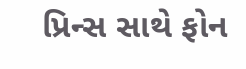પ્રિન્સ સાથે ફોન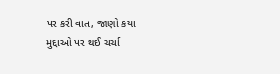પર કરી વાત, જાણો કયા મુદ્દાઓ પર થઈ ચર્ચા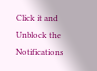Click it and Unblock the Notifications